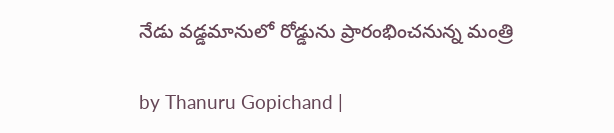నేడు వడ్డమానులో రోడ్డును ప్రారంభించనున్న మంత్రి

by Thanuru Gopichand |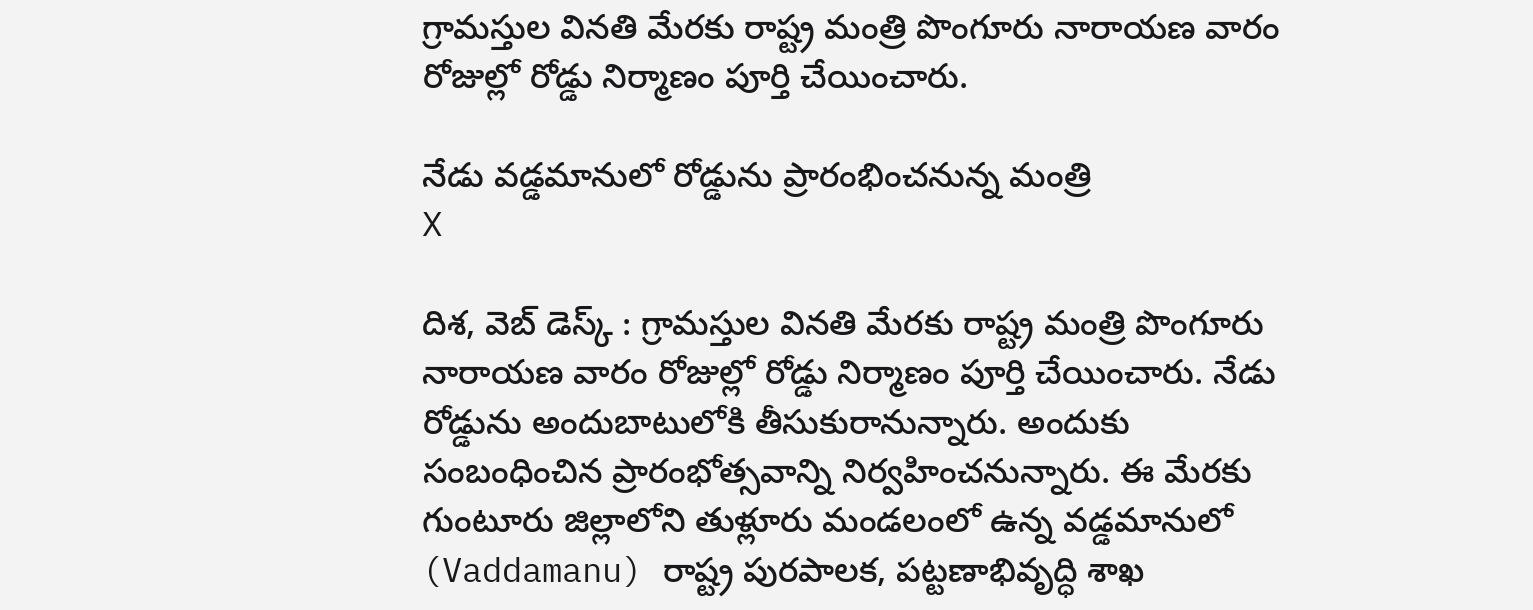గ్రామస్తుల వినతి మేరకు రాష్ట్ర మంత్రి పొంగూరు నారాయణ వారం రోజుల్లో రోడ్డు నిర్మాణం పూర్తి చేయించారు.

నేడు వడ్డమానులో రోడ్డును ప్రారంభించనున్న మంత్రి
X

దిశ, వెబ్ డెస్క్ : గ్రామస్తుల వినతి మేరకు రాష్ట్ర మంత్రి పొంగూరు నారాయణ వారం రోజుల్లో రోడ్డు నిర్మాణం పూర్తి చేయించారు. నేడు రోడ్డును అందుబాటులోకి తీసుకురానున్నారు. అందుకు సంబంధించిన ప్రారంభోత్సవాన్ని నిర్వహించనున్నారు. ఈ మేరకు గుంటూరు జిల్లాలోని తుళ్లూరు మండలంలో ఉన్న వడ్డమానులో (Vaddamanu) రాష్ట్ర పురపాలక, పట్టణాభివృద్ధి శాఖ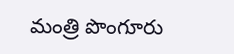మంత్రి పొంగూరు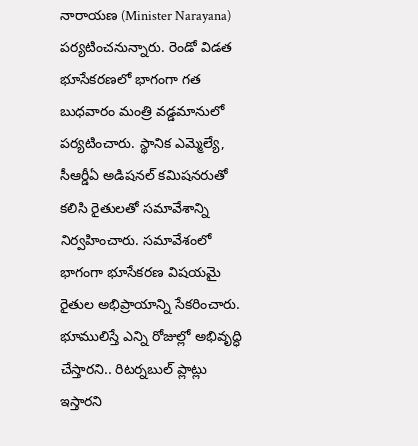నారాయణ (Minister Narayana) పర్యటించనున్నారు. రెండో విడత భూసేకరణలో భాగంగా గత బుధవారం మంత్రి వడ్డమానులో పర్యటించారు. స్థానిక ఎమ్మెల్యే, సీఆర్డీఏ అడిషనల్ కమిషనరుతో కలిసి రైతులతో సమావేశాన్ని నిర్వహించారు. సమావేశంలో భాగంగా భూసేకరణ విషయమై రైతుల అభిప్రాయాన్ని సేకరించారు. భూములిస్తే ఎన్ని రోజుల్లో అభివృద్ధి చేస్తారని.. రిటర్నబుల్ ప్లాట్లు ఇస్తారని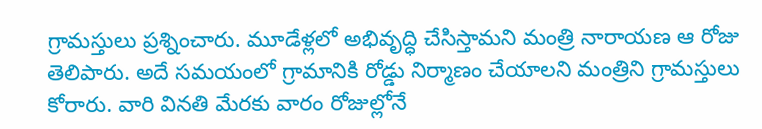గ్రామస్తులు ప్రశ్నించారు. మూడేళ్లలో అభివృద్ధి చేసిస్తామని మంత్రి నారాయణ ఆ రోజు తెలిపారు. అదే సమయంలో గ్రామానికి రోడ్డు నిర్మాణం చేయాలని మంత్రిని గ్రామస్తులు కోరారు. వారి వినతి మేరకు వారం రోజుల్లోనే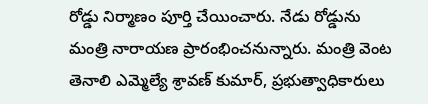రోడ్డు నిర్మాణం పూర్తి చేయించారు. నేడు రోడ్డును మంత్రి నారాయణ ప్రారంభించనున్నారు. మంత్రి వెంట తెనాలి ఎమ్మెల్యే శ్రావణ్ కుమార్, ప్రభుత్వాధికారులు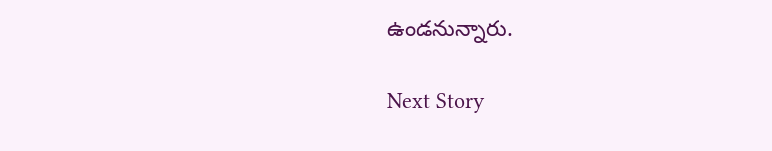ఉండనున్నారు.

Next Story